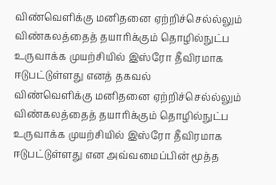விண்வெளிக்கு மனிதனை ஏற்றிச்செல்ல்லும் விண்கலத்தைத் தயாரிக்கும் தொழில்நுட்ப உருவாக்க முயற்சியில் இஸ்ரோ தீவிரமாக ஈடுபட்டுள்ளது எனத் தகவல்
விண்வெளிக்கு மனிதனை ஏற்றிச்செல்ல்லும் விண்கலத்தைத் தயாரிக்கும் தொழில்நுட்ப உருவாக்க முயற்சியில் இஸ்ரோ தீவிரமாக ஈடுபட்டுள்ளது என அவ்வமைப்பின் மூத்த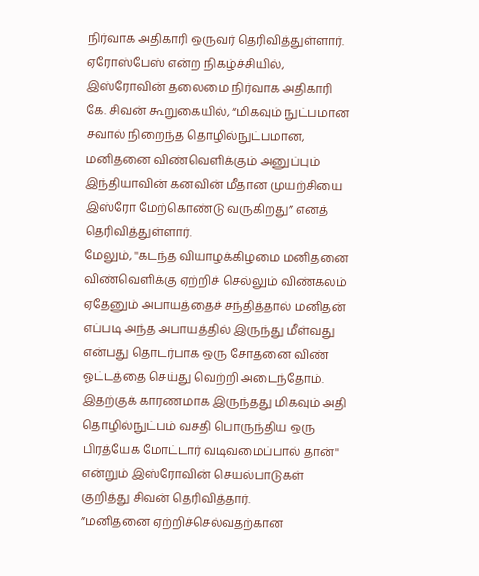நிர்வாக அதிகாரி ஒருவர் தெரிவித்துள்ளார்.
ஏரோஸ்பேஸ் என்ற நிகழ்ச்சியில், இஸ்ரோவின் தலைமை நிர்வாக அதிகாரி கே. சிவன் கூறுகையில், “மிகவும் நுட்பமான சவால் நிறைந்த தொழில்நுட்பமான, மனிதனை விண்வெளிக்கும் அனுப்பும் இந்தியாவின் கனவின் மீதான முயற்சியை இஸ்ரோ மேற்கொண்டு வருகிறது” எனத் தெரிவித்துள்ளார்.
மேலும், ''கடந்த வியாழக்கிழமை மனிதனை விண்வெளிக்கு ஏற்றிச் செல்லும் விண்கலம் ஏதேனும் அபாயத்தைச் சந்தித்தால் மனிதன் எப்படி அந்த அபாயத்தில் இருந்து மீள்வது என்பது தொடர்பாக ஒரு சோதனை விண் ஓட்டத்தை செய்து வெற்றி அடைந்தோம். இதற்குக் காரணமாக இருந்தது மிகவும் அதி தொழில்நுட்பம் வசதி பொருந்திய ஒரு பிரத்யேக மோட்டார் வடிவமைப்பால் தான்'' என்றும் இஸ்ரோவின் செயல்பாடுகள் குறித்து சிவன் தெரிவித்தார்.
”மனிதனை ஏற்றிச்செல்வதற்கான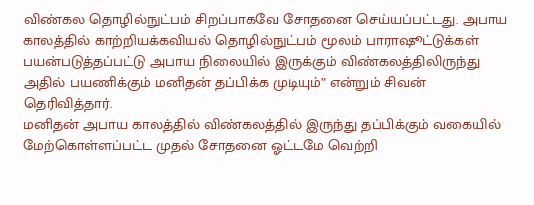விண்கல தொழில்நுட்பம் சிறப்பாகவே சோதனை செய்யப்பட்டது. அபாய காலத்தில் காற்றியக்கவியல் தொழில்நுட்பம் மூலம் பாராஷூட்டுக்கள் பயன்படுத்தப்பட்டு அபாய நிலையில் இருக்கும் விண்கலத்திலிருந்து அதில் பயணிக்கும் மனிதன் தப்பிக்க முடியும்” என்றும் சிவன் தெரிவித்தார்.
மனிதன் அபாய காலத்தில் விண்கலத்தில் இருந்து தப்பிக்கும் வகையில் மேற்கொள்ளப்பட்ட முதல் சோதனை ஓட்டமே வெற்றி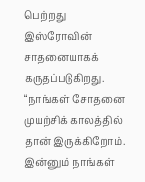பெற்றது இஸ்ரோவின் சாதனையாகக் கருதப்படுகிறது. “நாங்கள் சோதனை முயற்சிக் காலத்தில் தான் இருக்கிறோம். இன்னும் நாங்கள்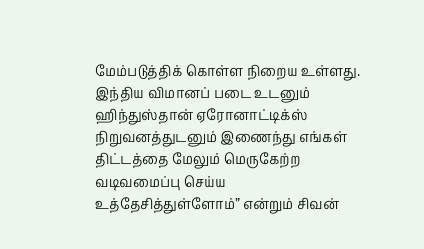மேம்படுத்திக் கொள்ள நிறைய உள்ளது. இந்திய விமானப் படை உடனும் ஹிந்துஸ்தான் ஏரோனாட்டிக்ஸ் நிறுவனத்துடனும் இணைந்து எங்கள் திட்டத்தை மேலும் மெருகேற்ற வடிவமைப்பு செய்ய உத்தேசித்துள்ளோம்” என்றும் சிவன்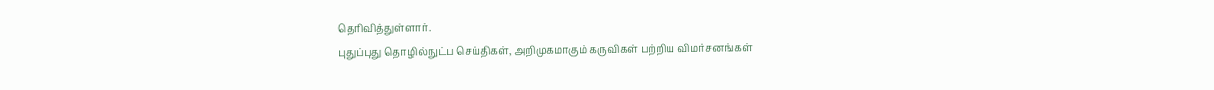தெரிவித்துள்ளார்.
புதுப்புது தொழில்நுட்ப செய்திகள், அறிமுகமாகும் கருவிகள் பற்றிய விமர்சனங்கள்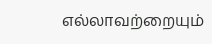எல்லாவற்றையும்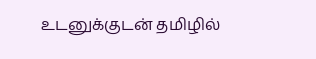உடனுக்குடன் தமிழில்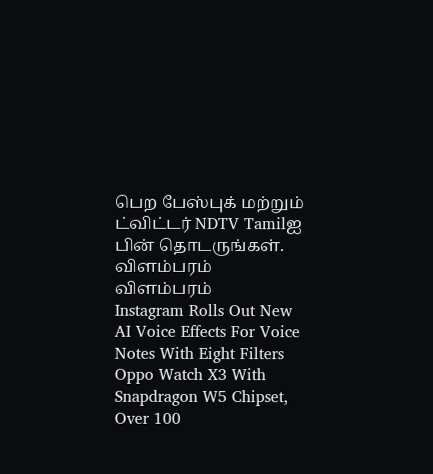பெற பேஸ்புக் மற்றும் ட்விட்டர் NDTV Tamilஐ பின் தொடருங்கள்.
விளம்பரம்
விளம்பரம்
Instagram Rolls Out New AI Voice Effects For Voice Notes With Eight Filters
Oppo Watch X3 With Snapdragon W5 Chipset, Over 100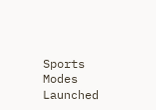Sports Modes Launched